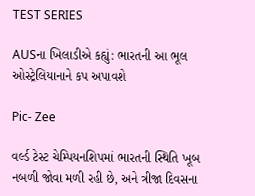TEST SERIES

AUSના ખિલાડીએ કહ્યું: ભારતની આ ભૂલ ઓસ્ટ્રેલિયાનાને કપ અપાવશે

Pic- Zee

વર્લ્ડ ટેસ્ટ ચેમ્પિયનશિપમાં ભારતની સ્થિતિ ખૂબ નબળી જોવા મળી રહી છે, અને ત્રીજા દિવસના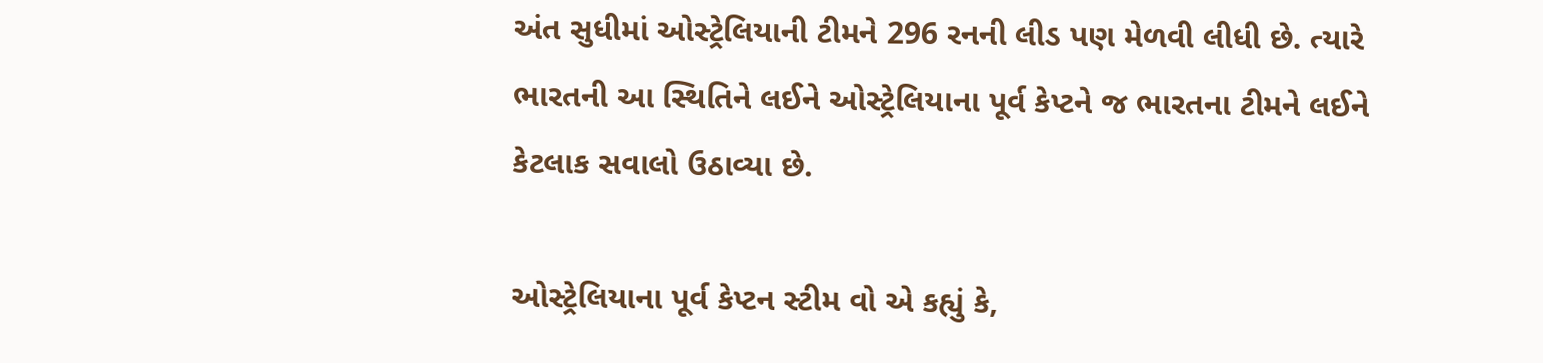અંત સુધીમાં ઓસ્ટ્રેલિયાની ટીમને 296 રનની લીડ પણ મેળવી લીધી છે. ત્યારે ભારતની આ સ્થિતિને લઈને ઓસ્ટ્રેલિયાના પૂર્વ કેપ્ટને જ ભારતના ટીમને લઈને કેટલાક સવાલો ઉઠાવ્યા છે.

ઓસ્ટ્રેલિયાના પૂર્વ કેપ્ટન સ્ટીમ વો એ કહ્યું કે,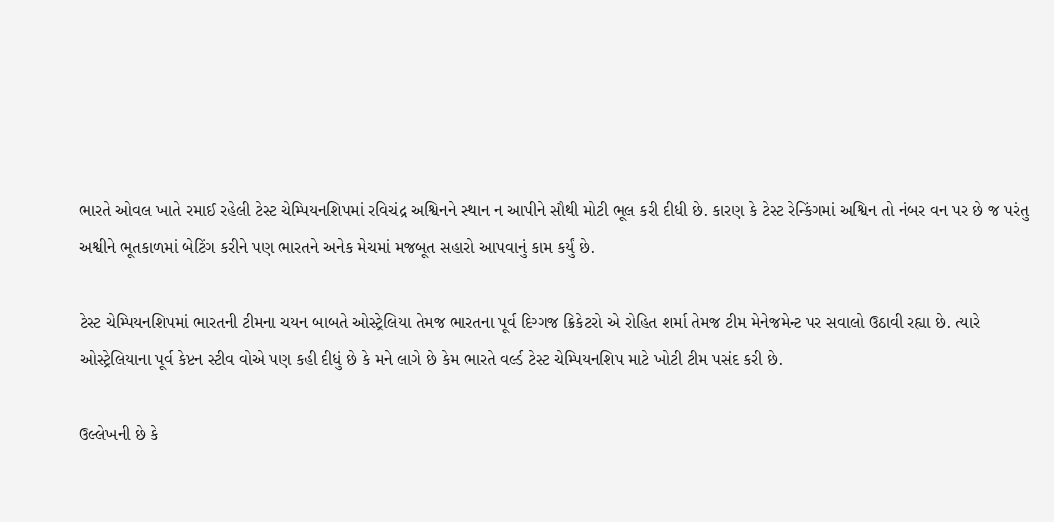ભારતે ઓવલ ખાતે રમાઈ રહેલી ટેસ્ટ ચેમ્પિયનશિપમાં રવિચંદ્ર અશ્વિનને સ્થાન ન આપીને સૌથી મોટી ભૂલ કરી દીધી છે. કારણ કે ટેસ્ટ રેન્કિંગમાં અશ્વિન તો નંબર વન પર છે જ પરંતુ અશ્વીને ભૂતકાળમાં બેટિંગ કરીને પણ ભારતને અનેક મેચમાં મજબૂત સહારો આપવાનું કામ કર્યું છે.

ટેસ્ટ ચેમ્પિયનશિપમાં ભારતની ટીમના ચયન બાબતે ઓસ્ટ્રેલિયા તેમજ ભારતના પૂર્વ દિગ્ગજ ક્રિકેટરો એ રોહિત શર્મા તેમજ ટીમ મેનેજમેન્ટ પર સવાલો ઉઠાવી રહ્યા છે. ત્યારે ઓસ્ટ્રેલિયાના પૂર્વ કેપ્ટન સ્ટીવ વોએ પણ કહી દીધું છે કે મને લાગે છે કેમ ભારતે વર્લ્ડ ટેસ્ટ ચેમ્પિયનશિપ માટે ખોટી ટીમ પસંદ કરી છે.

ઉલ્લેખની છે કે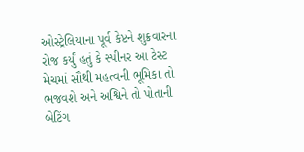ઓસ્ટ્રેલિયાના પૂર્વ કેપ્ટને શુક્રવારના રોજ કર્યું હતું કે સ્પીનર આ ટેસ્ટ મેચમાં સૌથી મહત્વની ભૂમિકા તો ભજવશે અને અશ્વિને તો પોતાની બેટિંગ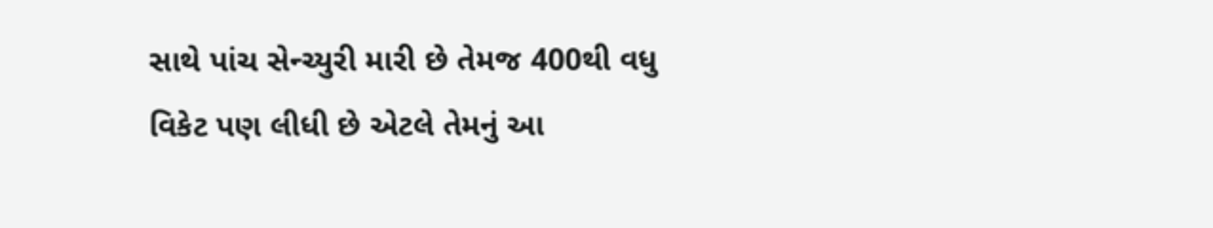સાથે પાંચ સેન્ચ્યુરી મારી છે તેમજ 400થી વધુ વિકેટ પણ લીધી છે એટલે તેમનું આ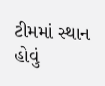ટીમમાં સ્થાન હોવું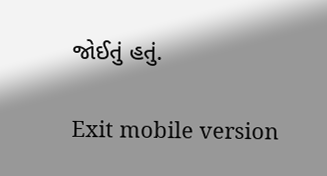જોઈતું હતું.

Exit mobile version